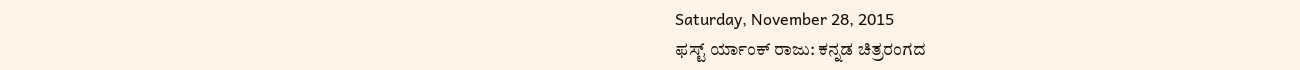Saturday, November 28, 2015
ಫಸ್ಟ್ ರ್ಯಾಂಕ್ ರಾಜು: ಕನ್ನಡ ಚಿತ್ರರಂಗದ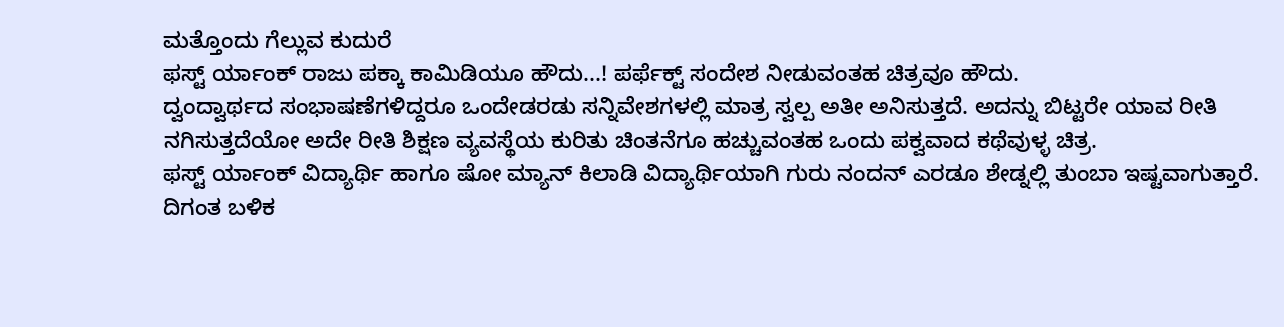ಮತ್ತೊಂದು ಗೆಲ್ಲುವ ಕುದುರೆ
ಫಸ್ಟ್ ರ್ಯಾಂಕ್ ರಾಜು ಪಕ್ಕಾ ಕಾಮಿಡಿಯೂ ಹೌದು...! ಪರ್ಫೆಕ್ಟ್ ಸಂದೇಶ ನೀಡುವಂತಹ ಚಿತ್ರವೂ ಹೌದು.
ದ್ವಂದ್ವಾರ್ಥದ ಸಂಭಾಷಣೆಗಳಿದ್ದರೂ ಒಂದೇಡರಡು ಸನ್ನಿವೇಶಗಳಲ್ಲಿ ಮಾತ್ರ ಸ್ವಲ್ಪ ಅತೀ ಅನಿಸುತ್ತದೆ. ಅದನ್ನು ಬಿಟ್ಟರೇ ಯಾವ ರೀತಿ ನಗಿಸುತ್ತದೆಯೋ ಅದೇ ರೀತಿ ಶಿಕ್ಷಣ ವ್ಯವಸ್ಥೆಯ ಕುರಿತು ಚಿಂತನೆಗೂ ಹಚ್ಚುವಂತಹ ಒಂದು ಪಕ್ವವಾದ ಕಥೆವುಳ್ಳ ಚಿತ್ರ.
ಫಸ್ಟ್ ರ್ಯಾಂಕ್ ವಿದ್ಯಾರ್ಥಿ ಹಾಗೂ ಷೋ ಮ್ಯಾನ್ ಕಿಲಾಡಿ ವಿದ್ಯಾರ್ಥಿಯಾಗಿ ಗುರು ನಂದನ್ ಎರಡೂ ಶೇಡ್ನಲ್ಲಿ ತುಂಬಾ ಇಷ್ಟವಾಗುತ್ತಾರೆ. ದಿಗಂತ ಬಳಿಕ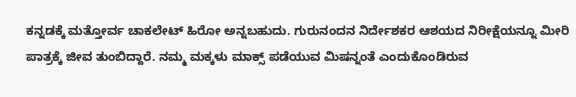ಕನ್ನಡಕ್ಕೆ ಮತ್ತೋರ್ವ ಚಾಕಲೇಟ್ ಹಿರೋ ಅನ್ನಬಹುದು. ಗುರುನಂದನ ನಿರ್ದೇಶಕರ ಆಶಯದ ನಿರೀಕ್ಷೆಯನ್ನೂ ಮೀರಿ ಪಾತ್ರಕ್ಕೆ ಜೀವ ತುಂಬಿದ್ದಾರೆ. ನಮ್ಮ ಮಕ್ಕಳು ಮಾಕ್ಸ್ ಪಡೆಯುವ ಮಿಷನ್ನಂತೆ ಎಂದುಕೊಂಡಿರುವ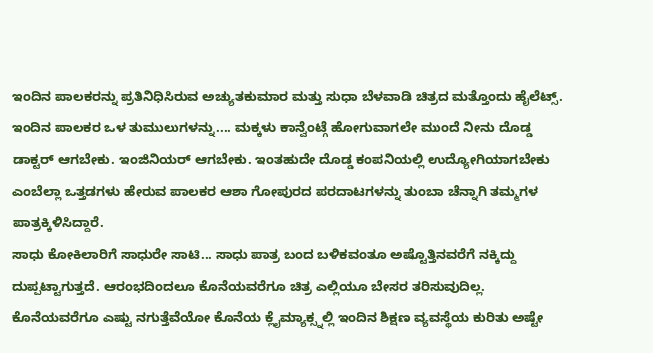ಇಂದಿನ ಪಾಲಕರನ್ನು ಪ್ರತಿನಿಧಿಸಿರುವ ಅಚ್ಯುತಕುಮಾರ ಮತ್ತು ಸುಧಾ ಬೆಳವಾಡಿ ಚಿತ್ರದ ಮತ್ತೊಂದು ಹೈಲೆಟ್ಸ್. ಇಂದಿನ ಪಾಲಕರ ಒಳ ತುಮುಲುಗಳನ್ನು.... ಮಕ್ಕಳು ಕಾನ್ವೆಂಟ್ಗೆ ಹೋಗುವಾಗಲೇ ಮುಂದೆ ನೀನು ದೊಡ್ಡ ಡಾಕ್ಟರ್ ಆಗಬೇಕು. ಇಂಜಿನಿಯರ್ ಆಗಬೇಕು. ಇಂತಹುದೇ ದೊಡ್ಡ ಕಂಪನಿಯಲ್ಲಿ ಉದ್ಯೋಗಿಯಾಗಬೇಕು ಎಂಬೆಲ್ಲಾ ಒತ್ತಡಗಳು ಹೇರುವ ಪಾಲಕರ ಆಶಾ ಗೋಪುರದ ಪರದಾಟಗಳನ್ನು ತುಂಬಾ ಚೆನ್ನಾಗಿ ತಮ್ಮಗಳ ಪಾತ್ರಕ್ಕಿಳಿಸಿದ್ದಾರೆ.
ಸಾಧು ಕೋಕಿಲಾರಿಗೆ ಸಾಧುರೇ ಸಾಟಿ... ಸಾಧು ಪಾತ್ರ ಬಂದ ಬಳಿಕವಂತೂ ಅಷ್ಟೊತ್ತಿನವರೆಗೆ ನಕ್ಕಿದ್ದು ದುಪ್ಪಟ್ಟಾಗುತ್ತದೆ. ಆರಂಭದಿಂದಲೂ ಕೊನೆಯವರೆಗೂ ಚಿತ್ರ ಎಲ್ಲಿಯೂ ಬೇಸರ ತರಿಸುವುದಿಲ್ಲ. ಕೊನೆಯವರೆಗೂ ಎಷ್ಟು ನಗುತ್ತೆವೆಯೋ ಕೊನೆಯ ಕ್ಲೈಮ್ಯಾಕ್ಸ್ನಲ್ಲಿ ಇಂದಿನ ಶಿಕ್ಷಣ ವ್ಯವಸ್ಥೆಯ ಕುರಿತು ಅಷ್ಟೇ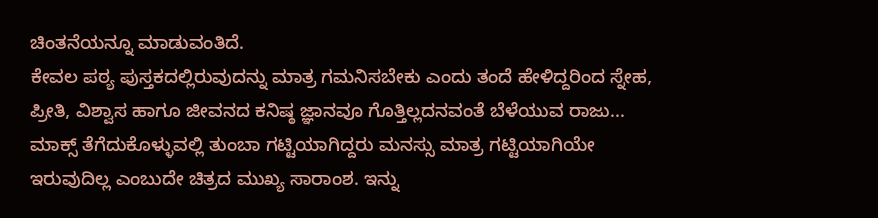ಚಿಂತನೆಯನ್ನೂ ಮಾಡುವಂತಿದೆ.
ಕೇವಲ ಪಠ್ಯ ಪುಸ್ತಕದಲ್ಲಿರುವುದನ್ನು ಮಾತ್ರ ಗಮನಿಸಬೇಕು ಎಂದು ತಂದೆ ಹೇಳಿದ್ದರಿಂದ ಸ್ನೇಹ, ಪ್ರೀತಿ, ವಿಶ್ವಾಸ ಹಾಗೂ ಜೀವನದ ಕನಿಷ್ಠ ಜ್ಞಾನವೂ ಗೊತ್ತಿಲ್ಲದನವಂತೆ ಬೆಳೆಯುವ ರಾಜು... ಮಾಕ್ಸ್ ತೆಗೆದುಕೊಳ್ಳುವಲ್ಲಿ ತುಂಬಾ ಗಟ್ಟಿಯಾಗಿದ್ದರು ಮನಸ್ಸು ಮಾತ್ರ ಗಟ್ಟಿಯಾಗಿಯೇ ಇರುವುದಿಲ್ಲ ಎಂಬುದೇ ಚಿತ್ರದ ಮುಖ್ಯ ಸಾರಾಂಶ. ಇನ್ನು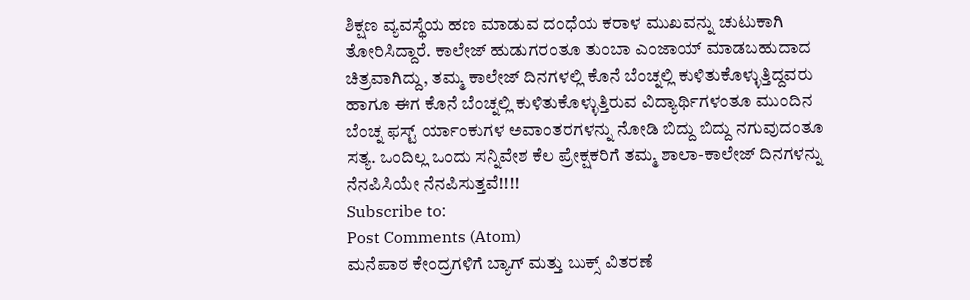ಶಿಕ್ಷಣ ವ್ಯವಸ್ಥೆಯ ಹಣ ಮಾಡುವ ದಂಧೆಯ ಕರಾಳ ಮುಖವನ್ನು ಚುಟುಕಾಗಿ ತೋರಿಸಿದ್ದಾರೆ. ಕಾಲೇಜ್ ಹುಡುಗರಂತೂ ತುಂಬಾ ಎಂಜಾಯ್ ಮಾಡಬಹುದಾದ ಚಿತ್ರವಾಗಿದ್ದು, ತಮ್ಮ ಕಾಲೇಜ್ ದಿನಗಳಲ್ಲಿ ಕೊನೆ ಬೆಂಚ್ನಲ್ಲಿ ಕುಳಿತುಕೊಳ್ಳುತ್ತಿದ್ದವರು ಹಾಗೂ ಈಗ ಕೊನೆ ಬೆಂಚ್ನಲ್ಲಿ ಕುಳಿತುಕೊಳ್ಳುತ್ತಿರುವ ವಿದ್ಯಾರ್ಥಿಗಳಂತೂ ಮುಂದಿನ ಬೆಂಚ್ನ ಫಸ್ಟ್ ರ್ಯಾಂಕುಗಳ ಅವಾಂತರಗಳನ್ನು ನೋಡಿ ಬಿದ್ದು ಬಿದ್ದು ನಗುವುದಂತೂ ಸತ್ಯ. ಒಂದಿಲ್ಲ ಒಂದು ಸನ್ನಿವೇಶ ಕೆಲ ಪ್ರೇಕ್ಷಕರಿಗೆ ತಮ್ಮ ಶಾಲಾ-ಕಾಲೇಜ್ ದಿನಗಳನ್ನು ನೆನಪಿಸಿಯೇ ನೆನಪಿಸುತ್ತವೆ!!!!
Subscribe to:
Post Comments (Atom)
ಮನೆಪಾಠ ಕೇಂದ್ರಗಳಿಗೆ ಬ್ಯಾಗ್ ಮತ್ತು ಬುಕ್ಸ್ ವಿತರಣೆ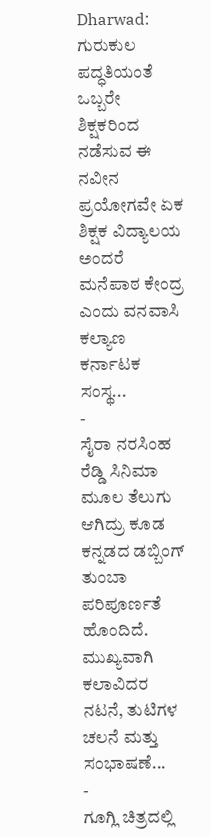Dharwad: ಗುರುಕುಲ ಪದ್ಧತಿಯಂತೆ ಒಬ್ಬರೇ ಶಿಕ್ಷಕರಿಂದ ನಡೆಸುವ ಈ ನವೀನ ಪ್ರಯೋಗವೇ ಏಕ ಶಿಕ್ಷಕ ವಿದ್ಯಾಲಯ ಅಂದರೆ ಮನೆಪಾಠ ಕೇಂದ್ರ ಎಂದು ವನವಾಸಿ ಕಲ್ಯಾಣ ಕರ್ನಾಟಕ ಸಂಸ್ಥ...
-
ಸೈರಾ ನರಸಿಂಹ ರೆಡ್ಡಿ ಸಿನಿಮಾ ಮೂಲ ತೆಲುಗು ಆಗಿದ್ರು ಕೂಡ ಕನ್ನಡದ ಡಬ್ಬಿಂಗ್ ತುಂಬಾ ಪರಿಪೂರ್ಣತೆ ಹೊಂದಿದೆ. ಮುಖ್ಯವಾಗಿ ಕಲಾವಿದರ ನಟನೆ, ತುಟಿಗಳ ಚಲನೆ ಮತ್ತು ಸಂಭಾಷಣೆ...
-
ಗೂಗ್ಲಿ ಚಿತ್ರದಲ್ಲಿ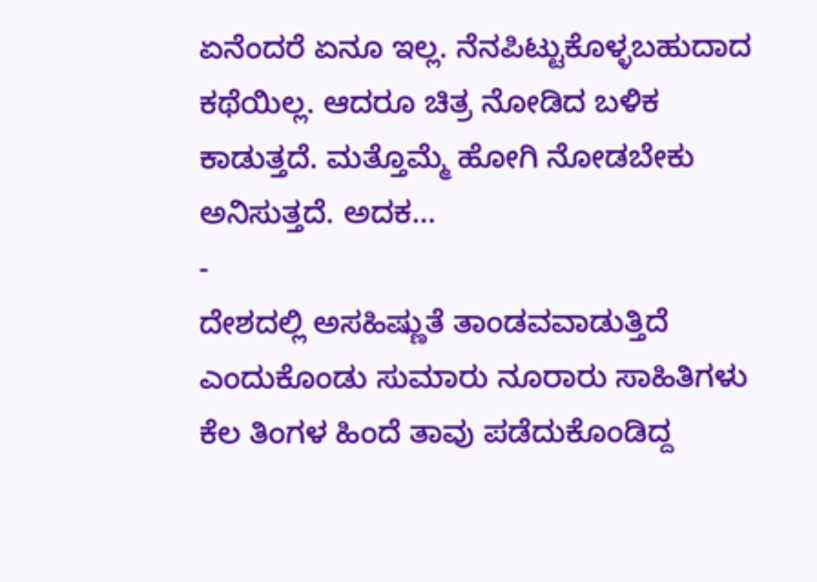ಏನೆಂದರೆ ಏನೂ ಇಲ್ಲ. ನೆನಪಿಟ್ಟುಕೊಳ್ಳಬಹುದಾದ ಕಥೆಯಿಲ್ಲ. ಆದರೂ ಚಿತ್ರ ನೋಡಿದ ಬಳಿಕ ಕಾಡುತ್ತದೆ. ಮತ್ತೊಮ್ಮೆ ಹೋಗಿ ನೋಡಬೇಕು ಅನಿಸುತ್ತದೆ. ಅದಕ...
-
ದೇಶದಲ್ಲಿ ಅಸಹಿಷ್ಣುತೆ ತಾಂಡವವಾಡುತ್ತಿದೆ ಎಂದುಕೊಂಡು ಸುಮಾರು ನೂರಾರು ಸಾಹಿತಿಗಳು ಕೆಲ ತಿಂಗಳ ಹಿಂದೆ ತಾವು ಪಡೆದುಕೊಂಡಿದ್ದ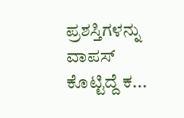ಪ್ರಶಸ್ತಿಗಳನ್ನು ವಾಪಸ್ ಕೊಟ್ಟಿದ್ದೆ ಕ...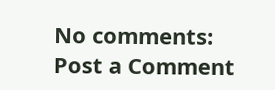No comments:
Post a Comment